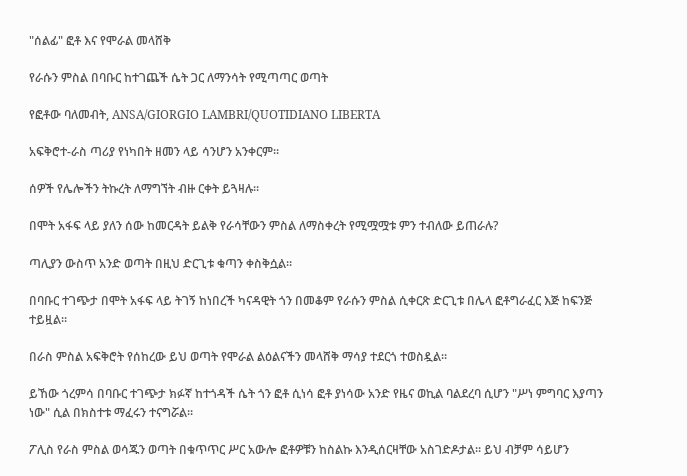"ሰልፊ" ፎቶ እና የሞራል መላሸቅ

የራሱን ምስል በባቡር ከተገጨች ሴት ጋር ለማንሳት የሚጣጣር ወጣት

የፎቶው ባለመብት, ANSA/GIORGIO LAMBRI/QUOTIDIANO LIBERTA

አፍቅሮተ-ራስ ጣሪያ የነካበት ዘመን ላይ ሳንሆን አንቀርም።

ሰዎች የሌሎችን ትኩረት ለማግኘት ብዙ ርቀት ይጓዛሉ።

በሞት አፋፍ ላይ ያለን ሰው ከመርዳት ይልቅ የራሳቸውን ምስል ለማስቀረት የሚሟሟቱ ምን ተብለው ይጠራሉ?

ጣሊያን ውስጥ አንድ ወጣት በዚህ ድርጊቱ ቁጣን ቀስቅሷል።

በባቡር ተገጭታ በሞት አፋፍ ላይ ትገኝ ከነበረች ካናዳዊት ጎን በመቆም የራሱን ምስል ሲቀርጽ ድርጊቱ በሌላ ፎቶግራፈር እጅ ከፍንጅ ተይዟል።

በራስ ምስል አፍቅሮት የሰከረው ይህ ወጣት የሞራል ልዕልናችን መላሸቅ ማሳያ ተደርጎ ተወስዷል።

ይኸው ጎረምሳ በባቡር ተገጭታ ክፉኛ ከተጎዳች ሴት ጎን ፎቶ ሲነሳ ፎቶ ያነሳው አንድ የዜና ወኪል ባልደረባ ሲሆን "ሥነ ምግባር እያጣን ነው" ሲል በክስተቱ ማፈሩን ተናግሯል።

ፖሊስ የራስ ምስል ወሳጁን ወጣት በቁጥጥር ሥር አውሎ ፎቶዎቹን ከስልኩ እንዲሰርዛቸው አስገድዶታል። ይህ ብቻም ሳይሆን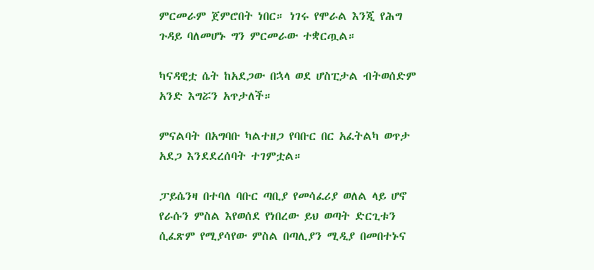ምርመራም ጀምሮበት ነበር። ነገሩ የሞራል እንጂ የሕግ ጉዳይ ባለመሆኑ ግን ምርመራው ተቋርጧል።

ካናዳዊቷ ሴት ከአደጋው በኋላ ወደ ሆስፒታል ብትወሰድም አንድ እግሯን አጥታለች።

ምናልባት በአግባቡ ካልተዘጋ የባቡር በር አፈትልካ ወጥታ አደጋ እንደደረሰባት ተገምቷል።

ፓይሴንዛ በተባለ ባቡር ጣቢያ የመሳፈሪያ ወለል ላይ ሆኖ የራሱን ምስል እየወሰደ የነበረው ይህ ወጣት ድርጊቱን ሲፈጽም የሚያሳየው ምስል በጣሊያን ሚዲያ በመበተኑና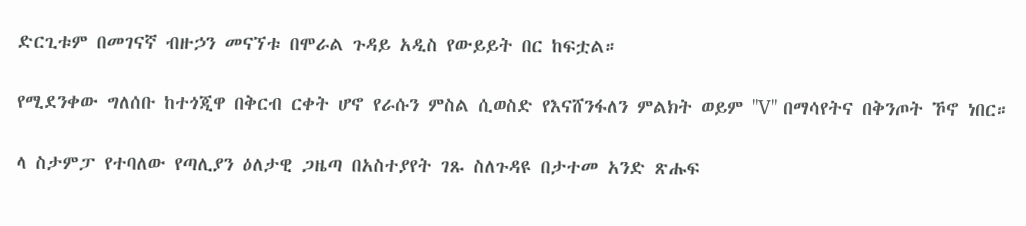ድርጊቱም በመገናኛ ብዙኃን መናኘቱ በሞራል ጉዳይ አዲስ የውይይት በር ከፍቷል።

የሚደንቀው ግለሰቡ ከተጎጂዋ በቅርብ ርቀት ሆኖ የራሱን ምስል ሲወስድ የእናሸንፋለን ምልክት ወይም "V" በማሳየትና በቅንጦት ኾኖ ነበር።

ላ ስታምፓ የተባለው የጣሊያን ዕለታዊ ጋዜጣ በአስተያየት ገጹ ስለጉዳዩ በታተመ አንድ ጽሑፍ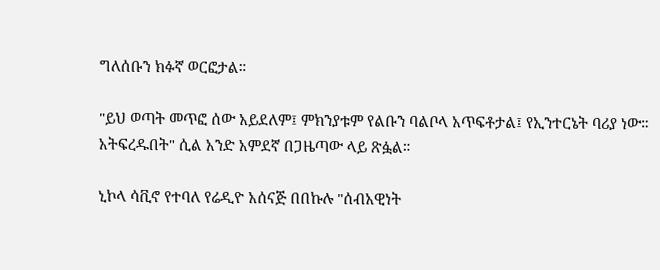ግለሰቡን ክፉኛ ወርፎታል።

"ይህ ወጣት መጥፎ ሰው አይደለም፤ ምክንያቱም የልቡን ባልቦላ አጥፍቶታል፤ የኢንተርኔት ባሪያ ነው። አትፍረዱበት" ሲል አንድ አምደኛ በጋዜጣው ላይ ጽፏል።

ኒኮላ ሳቪኖ የተባለ የሬዲዮ አሰናጅ በበኩሉ "ሰብአዊነት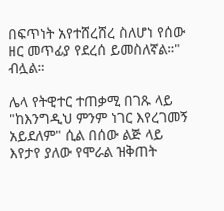በፍጥነት አየተሸረሸረ ስለሆነ የሰው ዘር መጥፊያ የደረሰ ይመስለኛል።" ብሏል።

ሌላ የትዊተር ተጠቃሚ በገጹ ላይ "ከእንግዲህ ምንም ነገር እየረገመኝ አይደለም" ሲል በሰው ልጅ ላይ እየታየ ያለው የሞራል ዝቅጠት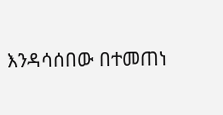እንዳሳሰበው በተመጠነ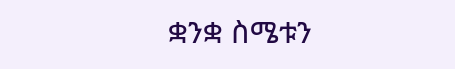ቋንቋ ስሜቱን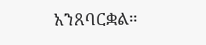አንጸባርቋል።